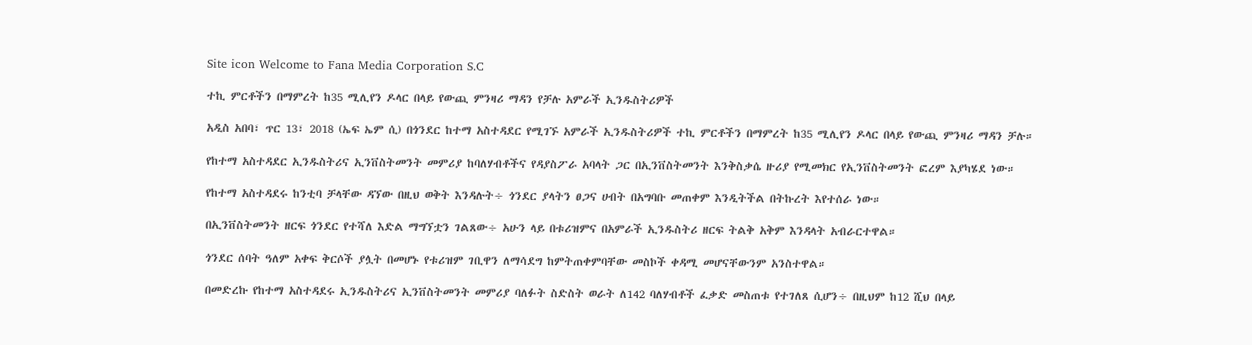Site icon Welcome to Fana Media Corporation S.C

ተኪ ምርቶችን በማምረት ከ35 ሚሊየን ዶላር በላይ የውጪ ምንዛሪ ማዳን የቻሉ አምራች ኢንዱስትሪዎች

አዲስ አበባ፣ ጥር 13፣ 2018 (ኤፍ ኤም ሲ) በጎንደር ከተማ አስተዳደር የሚገኙ አምራች ኢንዱስትሪዎች ተኪ ምርቶችን በማምረት ከ35 ሚሊየን ዶላር በላይ የውጪ ምንዛሪ ማዳን ቻሉ።

የከተማ አስተዳደር ኢንዱስትሪና ኢንቨስትመንት መምሪያ ከባለሃብቶችና የዳያስፖራ አባላት ጋር በኢንቨስትመንት እንቅስቃሴ ዙሪያ የሚመክር የኢንቨስትመንት ፎረም እያካሄደ ነው።

የከተማ አስተዳደሩ ከንቲባ ቻላቸው ዳኘው በዚህ ወቅት እንዳሉት÷ ጎንደር ያላትን ፀጋና ሀብት በአግባቡ መጠቀም እንዲትችል በትኩረት እየተሰራ ነው።

በኢንቨስትመንት ዘርፍ ጎንደር የተሻለ እድል ማግኘቷን ገልጸው÷ አሁን ላይ በቱሪዝምና በአምራች ኢንዱስትሪ ዘርፍ ትልቅ አቅም እንዳላት አብራርተዋል።

ጎንደር ሰባት ዓለም አቀፍ ቅርሶች ያሏት በመሆኑ የቱሪዝም ገቢዋን ለማሳደግ ከምትጠቀምባቸው መስኮች ቀዳሚ መሆናቸውንም አንስተዋል።

በመድረኩ የከተማ አስተዳደሩ ኢንዱስትሪና ኢንቨስትመንት መምሪያ ባለፉት ስድስት ወራት ለ142 ባለሃብቶች ፈቃድ መስጠቱ የተገለጸ ሲሆን÷ በዚህም ከ12 ሺህ በላይ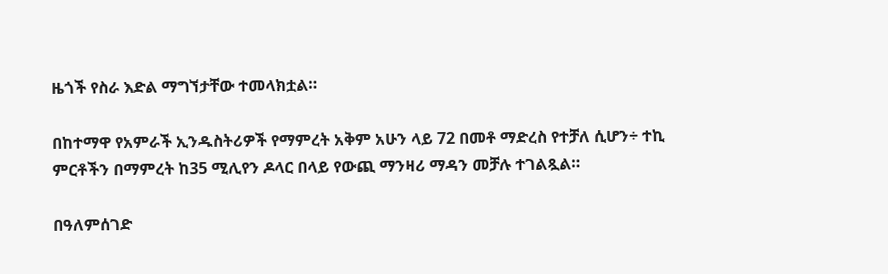ዜጎች የስራ እድል ማግኘታቸው ተመላክቷል።

በከተማዋ የአምራች ኢንዱስትሪዎች የማምረት አቅም አሁን ላይ 72 በመቶ ማድረስ የተቻለ ሲሆን÷ ተኪ ምርቶችን በማምረት ከ35 ሚሊየን ዶላር በላይ የውጪ ማንዛሪ ማዳን መቻሉ ተገልጿል።

በዓለምሰገድ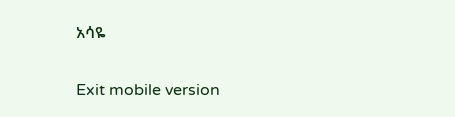አሳዬ

Exit mobile version